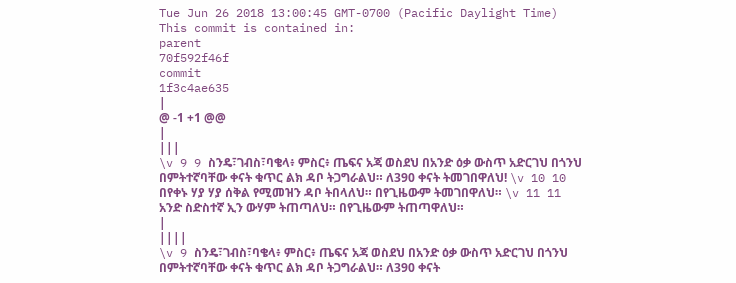Tue Jun 26 2018 13:00:45 GMT-0700 (Pacific Daylight Time)
This commit is contained in:
parent
70f592f46f
commit
1f3c4ae635
|
@ -1 +1 @@
|
|||
\v 9 9 ስንዴ፣ገብስ፣ባቄላ፥ ምስር፥ ጤፍና አጃ ወስደህ በአንድ ዕቃ ውስጥ አድርገህ በጎንህ በምትተኛባቸው ቀናት ቁጥር ልክ ዳቦ ትጋግራልህ። ለ390 ቀናት ትመገበዋለህ! \v 10 10 በየቀኑ ሃያ ሃያ ሰቅል የሚመዝን ዳቦ ትበላለህ። በየጊዜውም ትመገበዋለህ። \v 11 11 አንድ ስድስተኛ ኢን ውሃም ትጠጣለህ። በየጊዜውም ትጠጣዋለህ።
|
||||
\v 9 ስንዴ፣ገብስ፣ባቄላ፥ ምስር፥ ጤፍና አጃ ወስደህ በአንድ ዕቃ ውስጥ አድርገህ በጎንህ በምትተኛባቸው ቀናት ቁጥር ልክ ዳቦ ትጋግራልህ። ለ390 ቀናት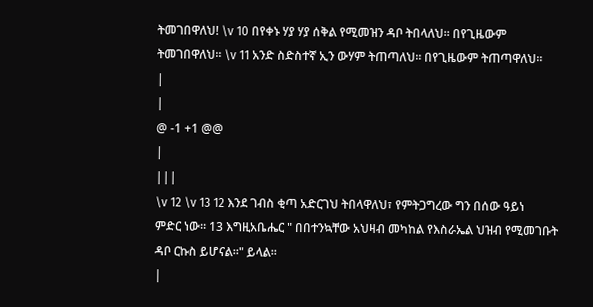ትመገበዋለህ! \v 10 በየቀኑ ሃያ ሃያ ሰቅል የሚመዝን ዳቦ ትበላለህ። በየጊዜውም ትመገበዋለህ። \v 11 አንድ ስድስተኛ ኢን ውሃም ትጠጣለህ። በየጊዜውም ትጠጣዋለህ።
|
|
@ -1 +1 @@
|
|||
\v 12 \v 13 12 እንደ ገብስ ቂጣ አድርገህ ትበላዋለህ፣ የምትጋግረው ግን በሰው ዓይነ ምድር ነው። 13 እግዚአቤሔር " በበተንኳቸው አህዛብ መካከል የእስራኤል ህዝብ የሚመገቡት ዳቦ ርኩስ ይሆናል።" ይላል።
|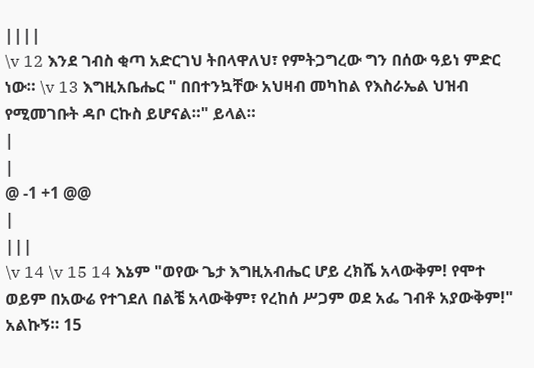||||
\v 12 እንደ ገብስ ቂጣ አድርገህ ትበላዋለህ፣ የምትጋግረው ግን በሰው ዓይነ ምድር ነው። \v 13 እግዚአቤሔር " በበተንኳቸው አህዛብ መካከል የእስራኤል ህዝብ የሚመገቡት ዳቦ ርኩስ ይሆናል።" ይላል።
|
|
@ -1 +1 @@
|
|||
\v 14 \v 15 14 እኔም "ወየው ጌታ እግዚአብሔር ሆይ ረክሼ አላውቅም! የሞተ ወይም በአውሬ የተገደለ በልቼ አላውቅም፣ የረከሰ ሥጋም ወደ አፌ ገብቶ አያውቅም!" አልኩኝ። 15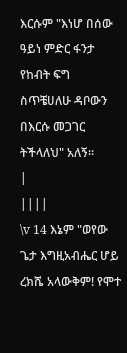እርሱም "እነሆ በሰው ዓይነ ምድር ፋንታ የከብት ፍግ ስጥቼሀለሁ ዳቦውን በእርሱ መጋገር ትችላለህ" አለኝ።
|
||||
\v 14 እኔም "ወየው ጌታ እግዚአብሔር ሆይ ረክሼ አላውቅም! የሞተ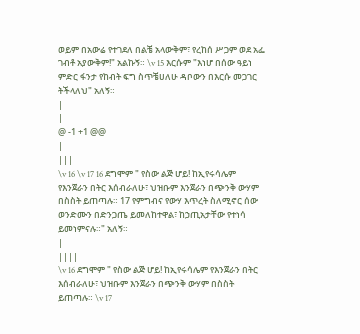ወይም በአውሬ የተገደለ በልቼ አላውቅም፣ የረከሰ ሥጋም ወደ አፌ ገብቶ አያውቅም!" አልኩኝ። \v 15 እርሱም "እነሆ በሰው ዓይነ ምድር ፋንታ የከብት ፍግ ስጥቼሀለሁ ዳቦውን በእርሱ መጋገር ትችላለህ" አለኝ።
|
|
@ -1 +1 @@
|
|||
\v 16 \v 17 16 ደግሞም " የስው ልጅ ሆይ! ከኢየሩሳሌም የእንጀራን በትር እሰብራለሁ፣ ህዝቡም እንጀራን በጭንቅ ውሃም በስስት ይጠጣሉ። 17 የምግብና የውሃ እጥረት ስለሚኖር ሰው ወንድሙን በድንጋጤ ይመለከተዋል፣ ከኃጢአታቸው የተነሳ ይመነምናሉ።" አለኝ።
|
||||
\v 16 ደግሞም " የስው ልጅ ሆይ! ከኢየሩሳሌም የእንጀራን በትር እሰብራለሁ፣ ህዝቡም እንጀራን በጭንቅ ውሃም በስስት ይጠጣሉ። \v 17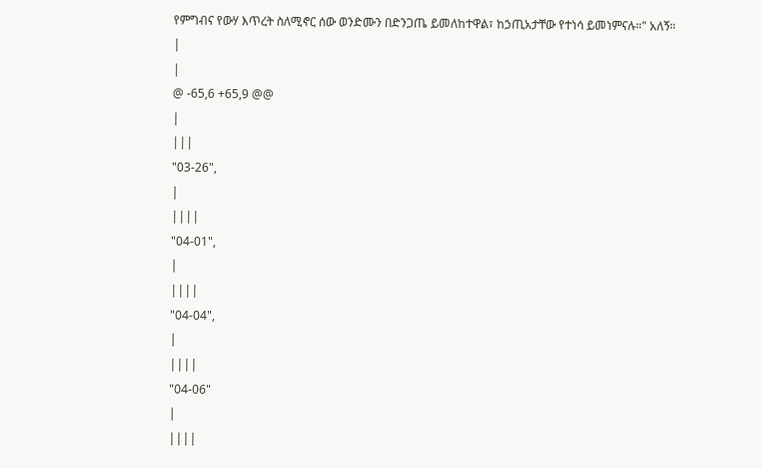የምግብና የውሃ እጥረት ስለሚኖር ሰው ወንድሙን በድንጋጤ ይመለከተዋል፣ ከኃጢአታቸው የተነሳ ይመነምናሉ።" አለኝ።
|
|
@ -65,6 +65,9 @@
|
|||
"03-26",
|
||||
"04-01",
|
||||
"04-04",
|
||||
"04-06"
|
||||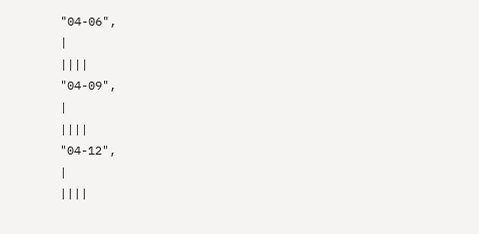"04-06",
|
||||
"04-09",
|
||||
"04-12",
|
||||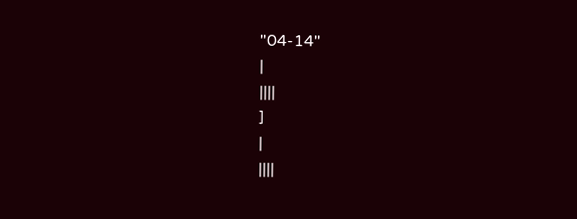"04-14"
|
||||
]
|
||||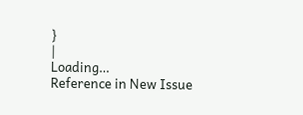}
|
Loading…
Reference in New Issue